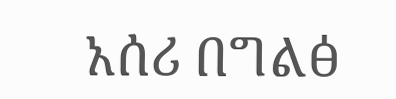አሰሪ በግልፅ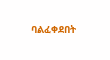ባልፈቀደበት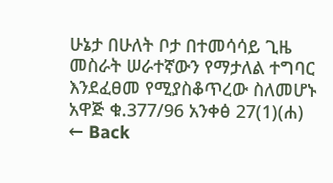ሁኔታ በሁለት ቦታ በተመሳሳይ ጊዜ መስራት ሠራተኛውን የማታለል ተግባር እንደፈፀመ የሚያስቆጥረው ስለመሆኑ አዋጅ ቁ.377/96 አንቀፅ 27(1)(ሐ)
← Back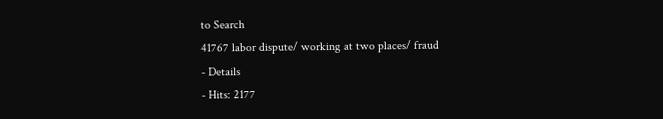to Search
41767 labor dispute/ working at two places/ fraud
- Details
- Hits: 2177